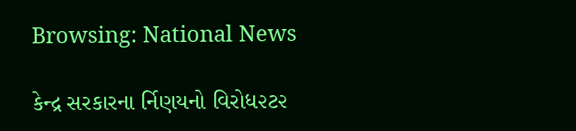Browsing: National News

કેન્દ્ર સરકારના ર્નિણયનો વિરોધ૨ટ૨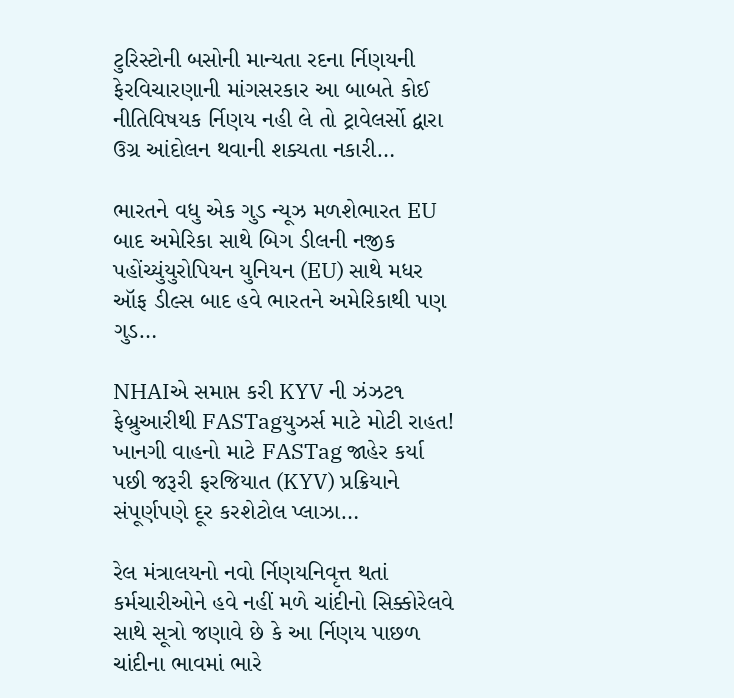ટુરિસ્ટોની બસોની માન્યતા રદના ર્નિણયની ફેરવિચારણાની માંગસરકાર આ બાબતે કોઈ નીતિવિષયક ર્નિણય નહી લે તો ટ્રાવેલર્સો દ્વારા ઉગ્ર આંદોલન થવાની શક્યતા નકારી…

ભારતને વધુ એક ગુડ ન્યૂઝ મળશેભારત EU બાદ અમેરિકા સાથે બિગ ડીલની નજીક પહોંચ્યુંયુરોપિયન યુનિયન (EU) સાથે મધર ઑફ ડીલ્સ બાદ હવે ભારતને અમેરિકાથી પણ ગુડ…

NHAIએ સમાપ્ત કરી KYV ની ઝંઝટ૧ ફેબ્રુઆરીથી FASTagયુઝર્સ માટે મોટી રાહત! ખાનગી વાહનો માટે FASTag જાહેર કર્યા પછી જરૂરી ફરજિયાત (KYV) પ્રક્રિયાને સંપૂર્ણપણે દૂર કરશેટોલ પ્લાઝા…

રેલ મંત્રાલયનો નવો ર્નિણયનિવૃત્ત થતાં કર્મચારીઓને હવે નહીં મળે ચાંદીનો સિક્કોરેલવે સાથે સૂત્રો જણાવે છે કે આ ર્નિણય પાછળ ચાંદીના ભાવમાં ભારે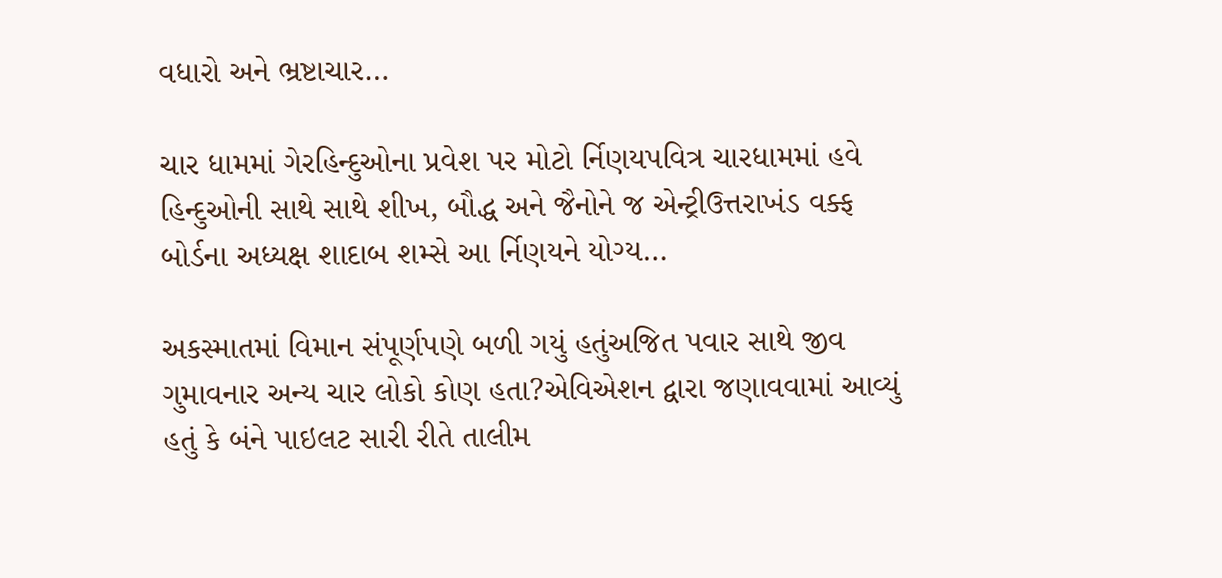વધારો અને ભ્રષ્ટાચાર…

ચાર ધામમાં ગેરહિન્દુઓના પ્રવેશ પર મોટો ર્નિણયપવિત્ર ચારધામમાં હવે હિન્દુઓની સાથે સાથે શીખ, બૌદ્ધ અને જૈનોને જ એન્ટ્રીઉત્તરાખંડ વક્ફ બોર્ડના અધ્યક્ષ શાદાબ શમ્સે આ ર્નિણયને યોગ્ય…

અકસ્માતમાં વિમાન સંપૂર્ણપણે બળી ગયું હતુંઅજિત પવાર સાથે જીવ ગુમાવનાર અન્ય ચાર લોકો કોણ હતા?એવિએશન દ્વારા જણાવવામાં આવ્યું હતું કે બંને પાઇલટ સારી રીતે તાલીમ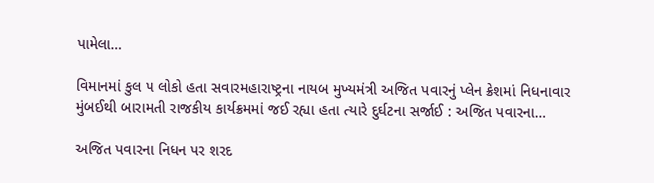પામેલા…

વિમાનમાં કુલ ૫ લોકો હતા સવારમહારાષ્ટ્રના નાયબ મુખ્યમંત્રી અજિત પવારનું પ્લેન ક્રેશમાં નિધનાવાર મુંબઈથી બારામતી રાજકીય કાર્યક્રમમાં જઈ રહ્યા હતા ત્યારે દુર્ઘટના સર્જાઈ : અજિત પવારના…

અજિત પવારના નિધન પર શરદ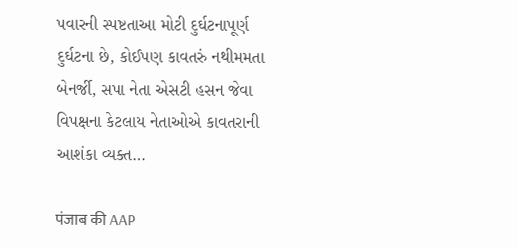પવારની સ્પષ્ટતાઆ મોટી દુર્ઘટનાપૂર્ણ દુર્ઘટના છે, કોઈપણ કાવતરું નથીમમતા બેનર્જી, સપા નેતા એસટી હસન જેવા વિપક્ષના કેટલાય નેતાઓએ કાવતરાની આશંકા વ્યક્ત…

पंजाब की AAP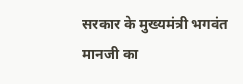सरकार के मुख्यमंत्री भगवंत मानजी का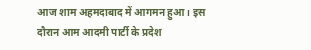आज शाम अहमदाबाद में आगमन हुआ। इस दौरान आम आदमी पार्टी के प्रदेश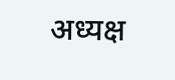अध्यक्ष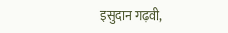इसुदान गढ़वी,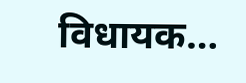विधायक…